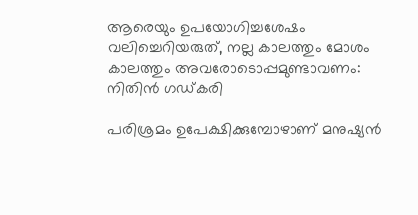ആരെയും ഉപയോഗിച്ചശേഷം വലിച്ചെറിയരുത്, നല്ല കാലത്തും മോശം കാലത്തും അവരോടൊപ്പമുണ്ടാവണം: നിതിൻ ഗഡ്കരി

പരിശ്രമം ഉപേക്ഷിക്കുമ്പോഴാണ് മനുഷ്യൻ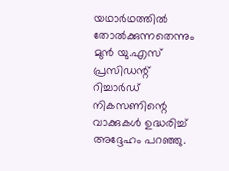യഥാർഥത്തിൽ തോൽക്കുന്നതെന്നും മുൻ യു.എസ് പ്രസിഡന്റ് റിച്ചാർഡ് നികസണിന്റെ വാക്കുകൾ ഉദ്ധരിച്ച് അദ്ദേഹം പറഞ്ഞു.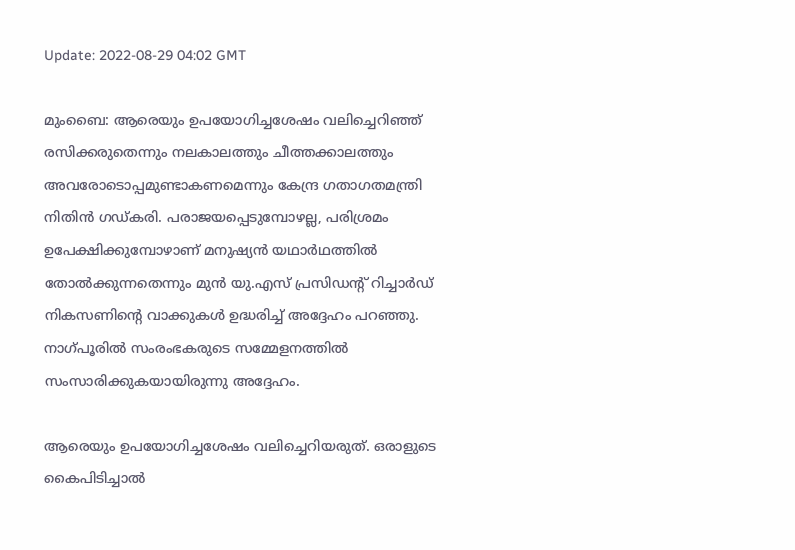Update: 2022-08-29 04:02 GMT

മുംബൈ: ആരെയും ഉപയോഗിച്ചശേഷം വലിച്ചെറിഞ്ഞ് രസിക്കരുതെന്നും നലകാലത്തും ചീത്തക്കാലത്തും അവരോടൊപ്പമുണ്ടാകണമെന്നും കേന്ദ്ര ഗതാഗതമന്ത്രി നിതിൻ ഗഡ്കരി. പരാജയപ്പെടുമ്പോഴല്ല, പരിശ്രമം ഉപേക്ഷിക്കുമ്പോഴാണ് മനുഷ്യൻ യഥാർഥത്തിൽ തോൽക്കുന്നതെന്നും മുൻ യു.എസ് പ്രസിഡന്റ് റിച്ചാർഡ് നികസണിന്റെ വാക്കുകൾ ഉദ്ധരിച്ച് അദ്ദേഹം പറഞ്ഞു. നാഗ്പൂരിൽ സംരംഭകരുടെ സമ്മേളനത്തിൽ സംസാരിക്കുകയായിരുന്നു അദ്ദേഹം.

ആരെയും ഉപയോഗിച്ചശേഷം വലിച്ചെറിയരുത്. ഒരാളുടെ കൈപിടിച്ചാൽ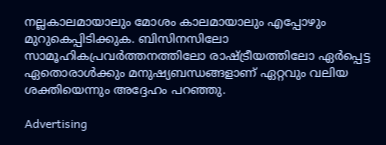നല്ലകാലമായാലും മോശം കാലമായാലും എപ്പോഴും മുറുകെപ്പിടിക്കുക. ബിസിനസിലോ സാമൂഹികപ്രവർത്തനത്തിലോ രാഷ്ട്രീയത്തിലോ ഏർപ്പെട്ട ഏതൊരാൾക്കും മനുഷ്യബന്ധങ്ങളാണ് ഏറ്റവും വലിയ ശക്തിയെന്നും അദ്ദേഹം പറഞ്ഞു.

Advertising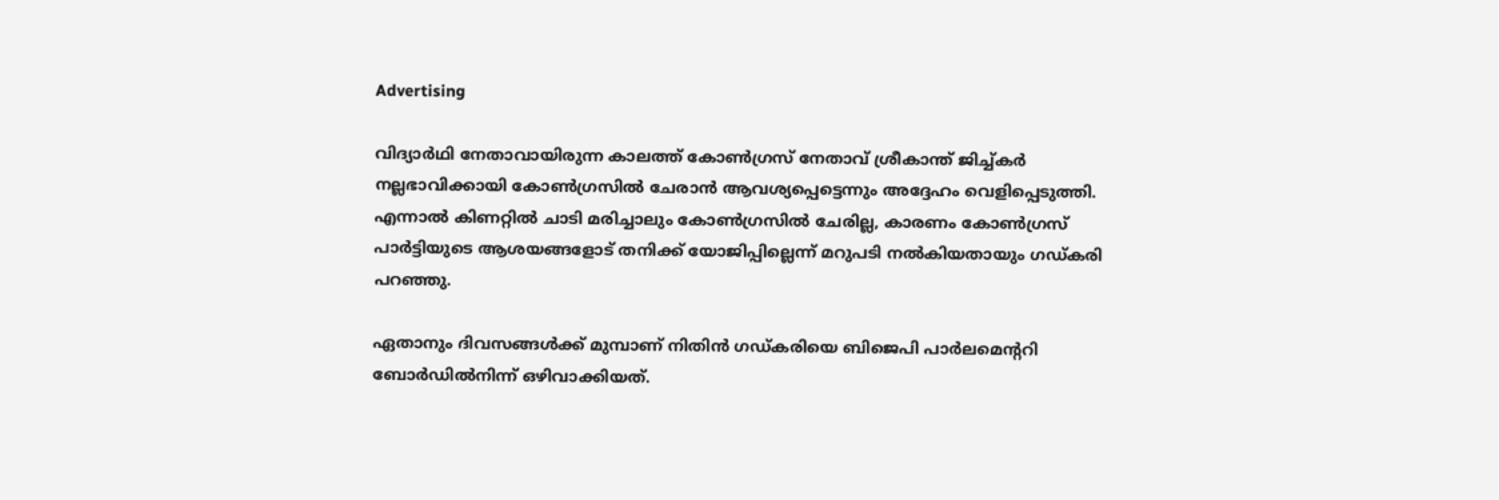Advertising

വിദ്യാർഥി നേതാവായിരുന്ന കാലത്ത് കോൺഗ്രസ് നേതാവ് ശ്രീകാന്ത് ജിച്ച്കർ നല്ലഭാവിക്കായി കോൺഗ്രസിൽ ചേരാൻ ആവശ്യപ്പെട്ടെന്നും അദ്ദേഹം വെളിപ്പെടുത്തി. എന്നാൽ കിണറ്റിൽ ചാടി മരിച്ചാലും കോൺഗ്രസിൽ ചേരില്ല, കാരണം കോൺഗ്രസ് പാർട്ടിയുടെ ആശയങ്ങളോട് തനിക്ക് യോജിപ്പില്ലെന്ന് മറുപടി നൽകിയതായും ഗഡ്കരി പറഞ്ഞു.

ഏതാനും ദിവസങ്ങൾക്ക് മുമ്പാണ് നിതിൻ ഗഡ്കരിയെ ബിജെപി പാർലമെന്ററി ബോർഡിൽനിന്ന് ഒഴിവാക്കിയത്.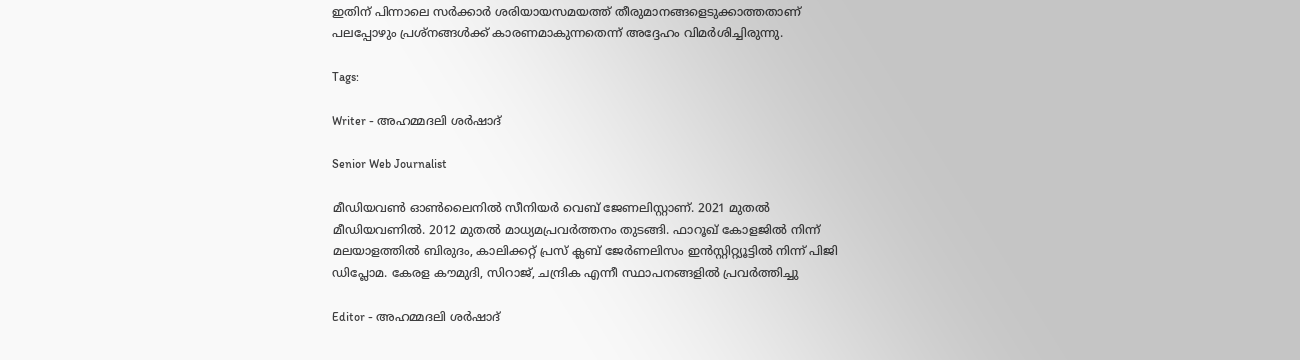ഇതിന് പിന്നാലെ സർക്കാർ ശരിയായസമയത്ത് തീരുമാനങ്ങളെടുക്കാത്തതാണ് പലപ്പോഴും പ്രശ്‌നങ്ങൾക്ക് കാരണമാകുന്നതെന്ന് അദ്ദേഹം വിമർശിച്ചിരുന്നു.

Tags:

Writer - അഹമ്മദലി ശര്‍ഷാദ്

Senior Web Journalist

മീഡിയവൺ ഓൺലൈനിൽ സീനിയർ വെബ് ജേണലിസ്റ്റാണ്. 2021 മുതൽ മീഡിയവണിൽ. 2012 മുതൽ മാധ്യമപ്രവർത്തനം തുടങ്ങി. ഫാറൂഖ് കോളജിൽ നിന്ന് മലയാളത്തിൽ ബിരുദം, കാലിക്കറ്റ് പ്രസ് ക്ലബ് ജേർണലിസം ഇൻസ്റ്റിറ്റ്യൂട്ടിൽ നിന്ന് പിജി ഡിപ്ലോമ. കേരള കൗമുദി, സിറാജ്, ചന്ദ്രിക എന്നീ സ്ഥാപനങ്ങളിൽ പ്രവർത്തിച്ചു

Editor - അഹമ്മദലി ശര്‍ഷാദ്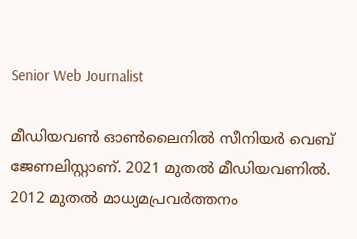Senior Web Journalist

മീഡിയവൺ ഓൺലൈനിൽ സീനിയർ വെബ് ജേണലിസ്റ്റാണ്. 2021 മുതൽ മീഡിയവണിൽ. 2012 മുതൽ മാധ്യമപ്രവർത്തനം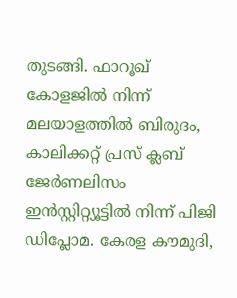തുടങ്ങി. ഫാറൂഖ് കോളജിൽ നിന്ന് മലയാളത്തിൽ ബിരുദം, കാലിക്കറ്റ് പ്രസ് ക്ലബ് ജേർണലിസം ഇൻസ്റ്റിറ്റ്യൂട്ടിൽ നിന്ന് പിജി ഡിപ്ലോമ. കേരള കൗമുദി,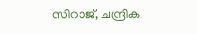സിറാജ്, ചന്ദ്രിക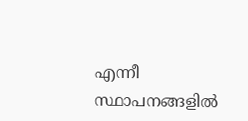എന്നീ സ്ഥാപനങ്ങളിൽ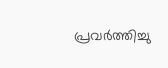പ്രവർത്തിച്ചു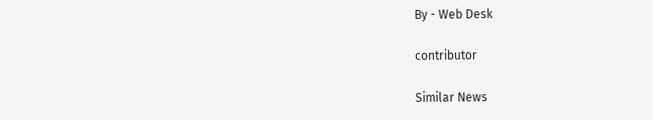By - Web Desk

contributor

Similar News